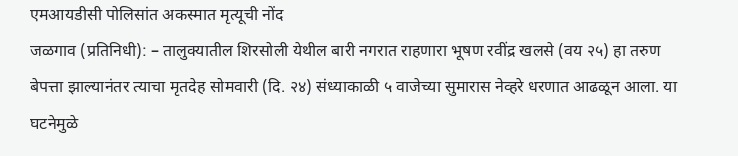एमआयडीसी पोलिसांत अकस्मात मृत्यूची नोंद
जळगाव (प्रतिनिधी): – तालुक्यातील शिरसोली येथील बारी नगरात राहणारा भूषण रवींद्र खलसे (वय २५) हा तरुण बेपत्ता झाल्यानंतर त्याचा मृतदेह सोमवारी (दि. २४) संध्याकाळी ५ वाजेच्या सुमारास नेव्हरे धरणात आढळून आला. या घटनेमुळे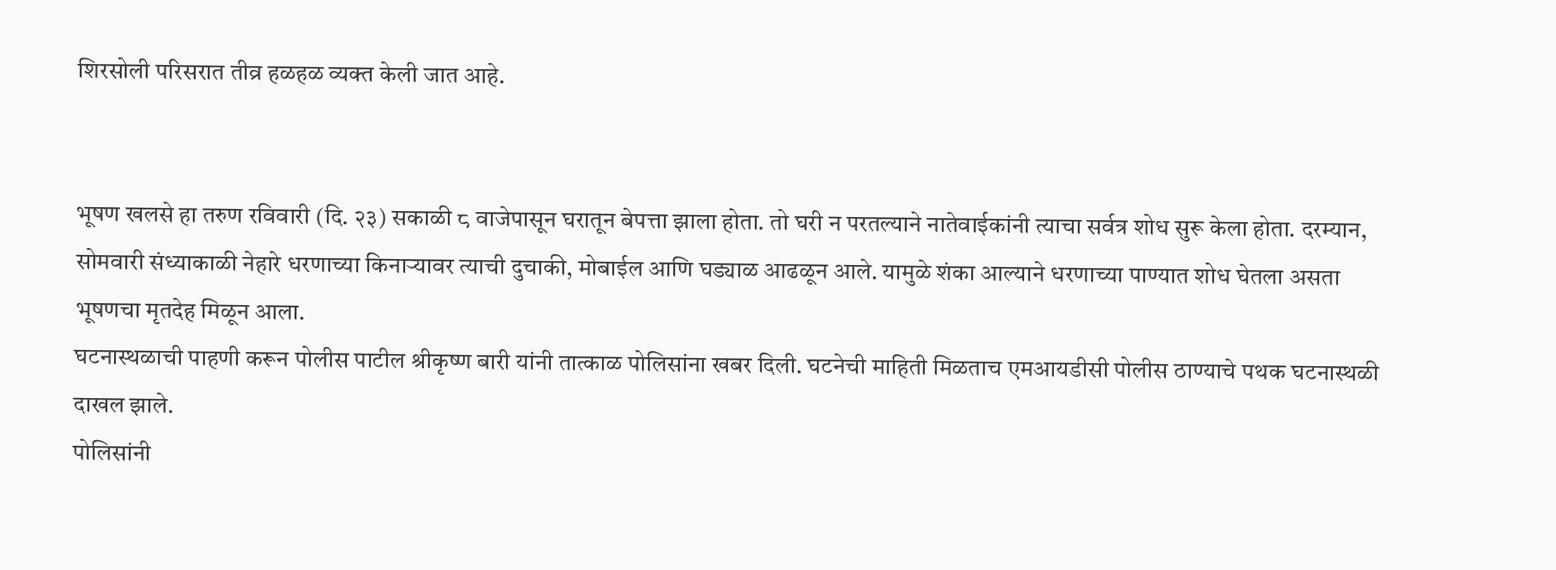शिरसोली परिसरात तीव्र हळहळ व्यक्त केली जात आहे.


भूषण खलसे हा तरुण रविवारी (दि. २३) सकाळी ८ वाजेपासून घरातून बेपत्ता झाला होता. तो घरी न परतल्याने नातेवाईकांनी त्याचा सर्वत्र शोध सुरू केला होता. दरम्यान, सोमवारी संध्याकाळी नेहारे धरणाच्या किनाऱ्यावर त्याची दुचाकी, मोबाईल आणि घड्याळ आढळून आले. यामुळे शंका आल्याने धरणाच्या पाण्यात शोध घेतला असता भूषणचा मृतदेह मिळून आला.
घटनास्थळाची पाहणी करून पोलीस पाटील श्रीकृष्ण बारी यांनी तात्काळ पोलिसांना खबर दिली. घटनेची माहिती मिळताच एमआयडीसी पोलीस ठाण्याचे पथक घटनास्थळी दाखल झाले.
पोलिसांनी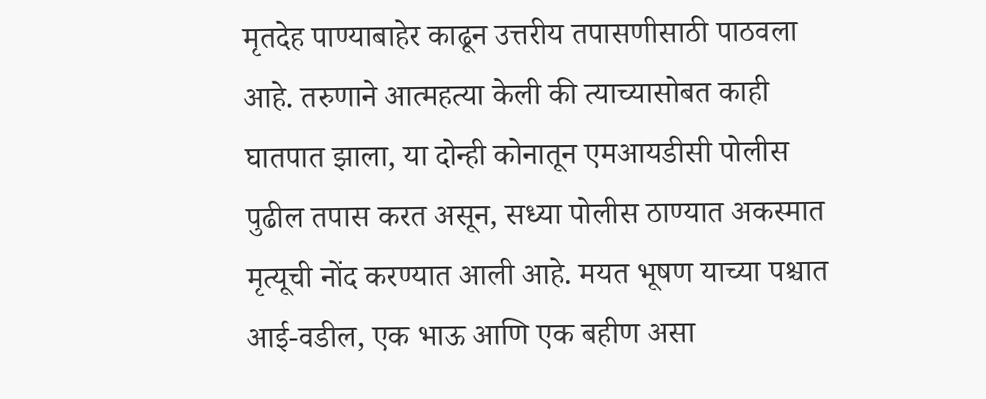मृतदेह पाण्याबाहेर काढून उत्तरीय तपासणीसाठी पाठवला आहे. तरुणाने आत्महत्या केली की त्याच्यासोबत काही घातपात झाला, या दोन्ही कोनातून एमआयडीसी पोलीस पुढील तपास करत असून, सध्या पोलीस ठाण्यात अकस्मात मृत्यूची नोंद करण्यात आली आहे. मयत भूषण याच्या पश्चात आई-वडील, एक भाऊ आणि एक बहीण असा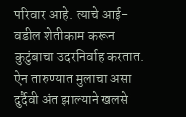परिवार आहे. त्याचे आई-वडील शेतीकाम करून कुटुंबाचा उदरनिर्वाह करतात. ऐन तारुण्यात मुलाचा असा दुर्दैवी अंत झाल्याने खलसे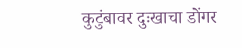कुटुंबावर दुःखाचा डोंगर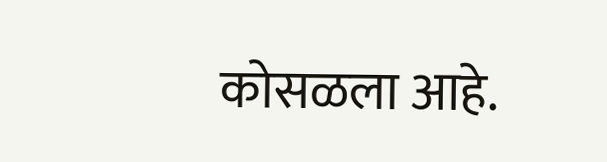कोसळला आहे.